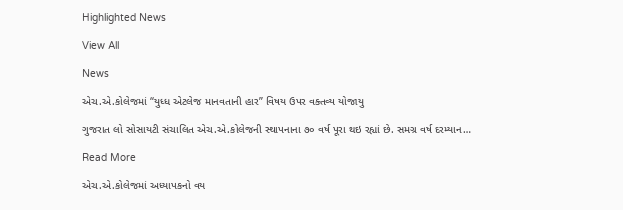Highlighted News

View All

News

એચ.એ.કોલેજમાં “યુધ્ધ એટલેજ માનવતાની હાર” વિષય ઉપર વક્તવ્ય યોજાયુ

ગુજરાત લો સોસાયટી સંચાલિત એચ.એ.કોલેજની સ્થાપનાના ૭૦ વર્ષ પૂરા થઇ રહ્યાં છે. સમગ્ર વર્ષ દરમ્યાન…

Read More

એચ.એ.કોલેજમાં અધ્યાપકનો વય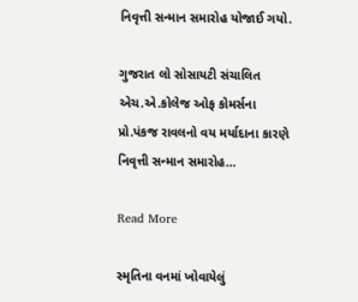નિવૃત્તી સન્માન સમારોહ યોજાઈ ગયો.

ગુજરાત લો સોસાયટી સંચાલિત એચ.એ.કોલેજ ઓફ કોમર્સના પ્રો.પંકજ રાવલનો વય મર્યાદાના કારણે નિવૃત્તી સન્માન સમારોહ…

Read More

સ્મૃતિના વનમાં ખોવાયેલું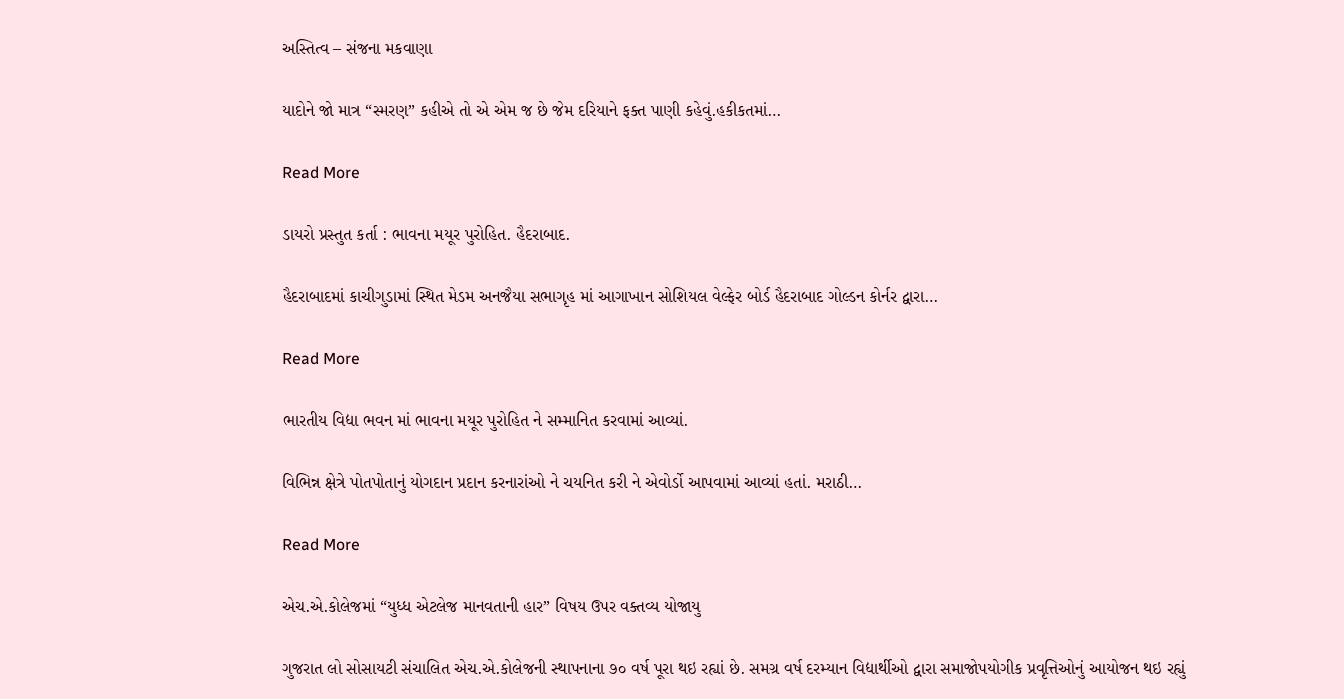અસ્તિત્વ – સંજના મકવાણા

યાદોને જો માત્ર “સ્મરણ” કહીએ તો એ એમ જ છે જેમ દરિયાને ફક્ત પાણી કહેવું.હકીકતમાં…

Read More

ડાયરો પ્રસ્તુત કર્તા : ભાવના મયૂર પુરોહિત. હૈદરાબાદ.

હૈદરાબાદમાં કાચીગુડામાં સ્થિત મેડમ અનજૈયા સભાગૃહ માં આગાખાન સોશિયલ વેલ્ફેર બોર્ડ હૈદરાબાદ ગોલ્ડન કોર્નર દ્વારા…

Read More

ભારતીય વિદ્યા ભવન માં ભાવના મયૂર પુરોહિત ને સમ્માનિત કરવામાં આવ્યાં.

વિભિન્ન ક્ષેત્રે પોતપોતાનું યોગદાન પ્રદાન કરનારાંઓ ને ચયનિત કરી ને એવોર્ડો આપવામાં આવ્યાં હતાં. મરાઠી…

Read More

એચ.એ.કોલેજમાં “યુધ્ધ એટલેજ માનવતાની હાર” વિષય ઉપર વક્તવ્ય યોજાયુ

ગુજરાત લો સોસાયટી સંચાલિત એચ.એ.કોલેજની સ્થાપનાના ૭૦ વર્ષ પૂરા થઇ રહ્યાં છે. સમગ્ર વર્ષ દરમ્યાન વિદ્યાર્થીઓ દ્વારા સમાજોપયોગીક પ્રવૃત્તિઓનું આયોજન થઇ રહ્યું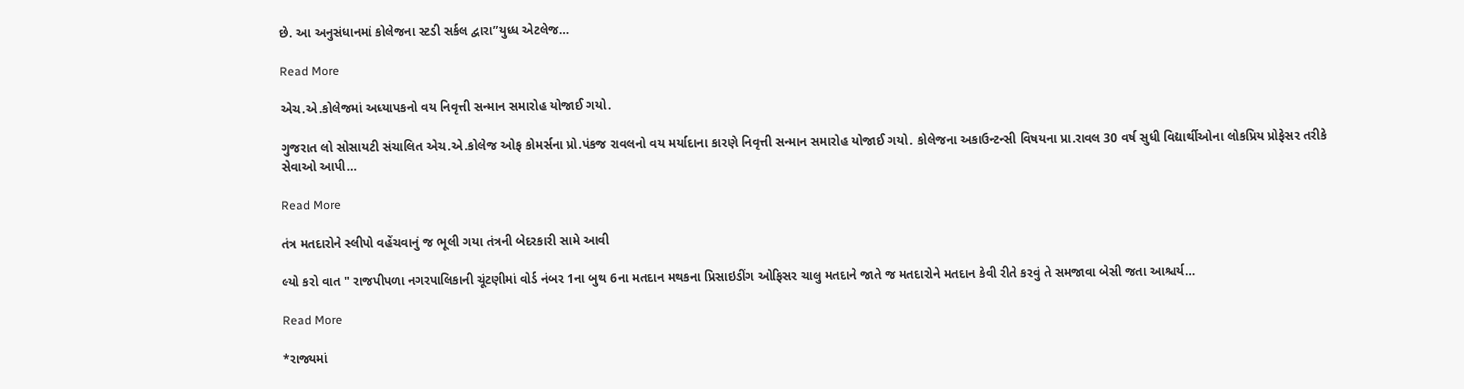છે. આ અનુસંધાનમાં કોલેજના સ્ટડી સર્કલ દ્વારા”યુધ્ધ એટલેજ…

Read More

એચ.એ.કોલેજમાં અધ્યાપકનો વય નિવૃત્તી સન્માન સમારોહ યોજાઈ ગયો.

ગુજરાત લો સોસાયટી સંચાલિત એચ.એ.કોલેજ ઓફ કોમર્સના પ્રો.પંકજ રાવલનો વય મર્યાદાના કારણે નિવૃત્તી સન્માન સમારોહ યોજાઈ ગયો. કોલેજના અકાઉન્ટન્સી વિષયના પ્રા.રાવલ 30 વર્ષ સુધી વિદ્યાર્થીઓના લોકપ્રિય પ્રોફેસર તરીકે સેવાઓ આપી…

Read More

તંત્ર મતદારોને સ્લીપો વહેંચવાનું જ ભૂલી ગયા તંત્રની બેદરકારી સામે આવી

લ્યો કરો વાત " રાજપીપળા નગરપાલિકાની ચૂંટણીમાં વોર્ડ નંબર 1ના બુથ 6ના મતદાન મથકના પ્રિસાઇડીંગ ઓફિસર ચાલુ મતદાને જાતે જ મતદારોને મતદાન કેવી રીતે કરવું તે સમજાવા બેસી જતા આશ્ચર્ય…

Read More

*રાજ્યમાં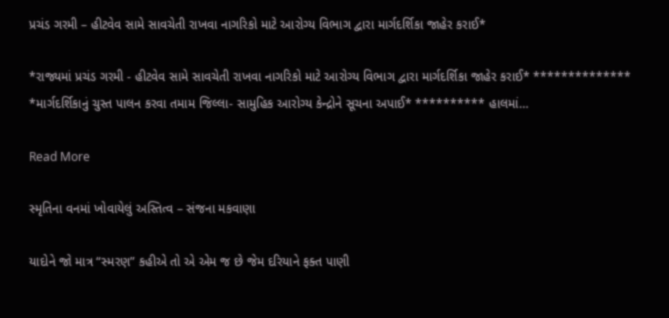પ્રચંડ ગરમી – હીટવેવ સામે સાવચેતી રાખવા નાગરિકો માટે આરોગ્ય વિભાગ દ્વારા માર્ગદર્શિકા જાહેર કરાઈ*

*રાજ્યમાં પ્રચંડ ગરમી - હીટવેવ સામે સાવચેતી રાખવા નાગરિકો માટે આરોગ્ય વિભાગ દ્વારા માર્ગદર્શિકા જાહેર કરાઈ* ************** *માર્ગદર્શિકાનું ચુસ્ત પાલન કરવા તમામ જિલ્લા- સામુહિક આરોગ્ય કેન્દ્રોને સૂચના અપાઈ* ********** હાલમાં…

Read More

સ્મૃતિના વનમાં ખોવાયેલું અસ્તિત્વ – સંજના મકવાણા

યાદોને જો માત્ર “સ્મરણ” કહીએ તો એ એમ જ છે જેમ દરિયાને ફક્ત પાણી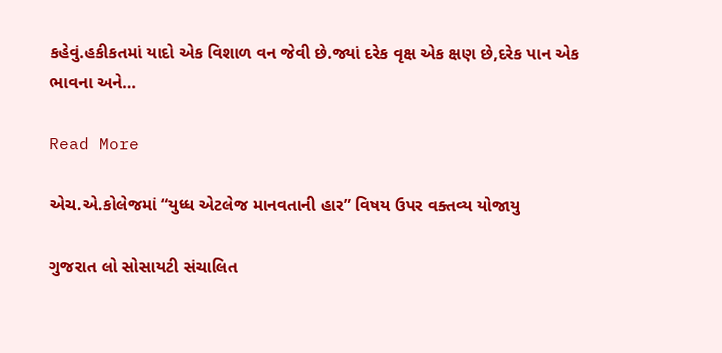કહેવું.હકીકતમાં યાદો એક વિશાળ વન જેવી છે.જ્યાં દરેક વૃક્ષ એક ક્ષણ છે,દરેક પાન એક ભાવના અને…

Read More

એચ.એ.કોલેજમાં “યુધ્ધ એટલેજ માનવતાની હાર” વિષય ઉપર વક્તવ્ય યોજાયુ

ગુજરાત લો સોસાયટી સંચાલિત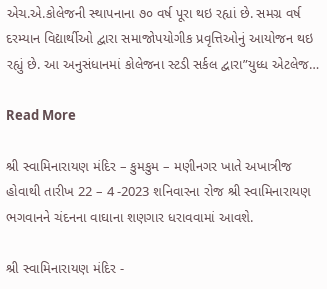એચ.એ.કોલેજની સ્થાપનાના ૭૦ વર્ષ પૂરા થઇ રહ્યાં છે. સમગ્ર વર્ષ દરમ્યાન વિદ્યાર્થીઓ દ્વારા સમાજોપયોગીક પ્રવૃત્તિઓનું આયોજન થઇ રહ્યું છે. આ અનુસંધાનમાં કોલેજના સ્ટડી સર્કલ દ્વારા”યુધ્ધ એટલેજ…

Read More

શ્રી સ્વામિનારાયણ મંદિર – કુમકુમ – મણીનગર ખાતે અખાત્રીજ હોવાથી તારીખ 22 – 4 -2023 શનિવારના રોજ શ્રી સ્વામિનારાયણ ભગવાનને ચંદનના વાઘાના શણગાર ધરાવવામાં આવશે.

શ્રી સ્વામિનારાયણ મંદિર -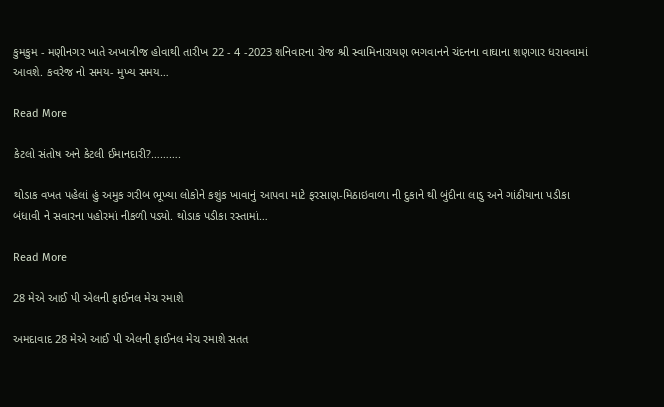કુમકુમ - મણીનગર ખાતે અખાત્રીજ હોવાથી તારીખ 22 - 4 -2023 શનિવારના રોજ શ્રી સ્વામિનારાયણ ભગવાનને ચંદનના વાઘાના શણગાર ધરાવવામાં આવશે. કવરેજ નો સમય- મુખ્ય સમય…

Read More

કેટલો સંતોષ અને કેટલી ઈમાનદારી?……….

થોડાક વખત પહેલાં હું અમુક ગરીબ ભૂખ્યા લોકોને કશુંક ખાવાનું આપવા માટે ફરસાણ-મિઠાઇવાળા ની દુકાને થી બુંદીના લાડુ અને ગાંઠીયાના પડીકા બંધાવી ને સવારના પહોરમાં નીકળી પડ્યો. થોડાક પડીકા રસ્તામાં…

Read More

28 મેએ આઈ પી એલની ફાઈનલ મેચ રમાશે

અમદાવાદ 28 મેએ આઈ પી એલની ફાઈનલ મેચ રમાશે સતત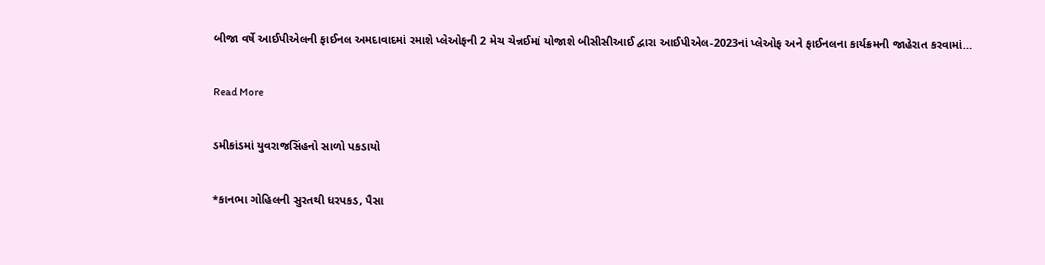બીજા વર્ષે આઈપીએલની ફાઈનલ અમદાવાદમાં રમાશે પ્લેઓફની 2 મેચ ચેન્નઈમાં યોજાશે બીસીસીઆઈ દ્વારા આઈપીએલ-2023નાં પ્લેઓફ અને ફાઈનલના કાર્યક્રમની જાહેરાત કરવામાં…

Read More

ડમીકાંડમાં યુવરાજસિંહનો સાળો પકડાયો

*કાનભા ગોહિલની સુરતથી ધરપકડ, પૈસા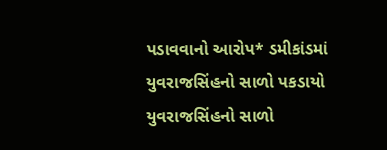પડાવવાનો આરોપ* ડમીકાંડમાં યુવરાજસિંહનો સાળો પકડાયો યુવરાજસિંહનો સાળો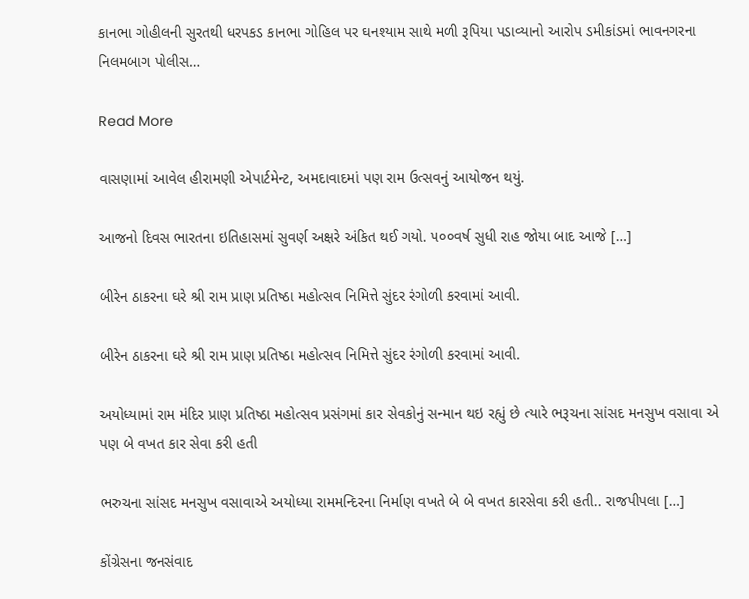કાનભા ગોહીલની સુરતથી ધરપકડ કાનભા ગોહિલ પર ઘનશ્યામ સાથે મળી રૂપિયા પડાવ્યાનો આરોપ ડમીકાંડમાં ભાવનગરના નિલમબાગ પોલીસ…

Read More

વાસણામાં આવેલ હીરામણી એપાર્ટમેન્ટ, અમદાવાદમાં પણ રામ ઉત્સવનું આયોજન થયું.

આજનો દિવસ ભારતના ઇતિહાસમાં સુવર્ણ અક્ષરે અંકિત થઈ ગયો. ૫૦૦વર્ષ સુધી રાહ જોયા બાદ આજે […]

બીરેન ઠાકરના ઘરે શ્રી રામ પ્રાણ પ્રતિષ્ઠા મહોત્સવ નિમિત્તે સુંદર રંગોળી કરવામાં આવી.

બીરેન ઠાકરના ઘરે શ્રી રામ પ્રાણ પ્રતિષ્ઠા મહોત્સવ નિમિત્તે સુંદર રંગોળી કરવામાં આવી.

અયોધ્યામાં રામ મંદિર પ્રાણ પ્રતિષ્ઠા મહોત્સવ પ્રસંગમાં કાર સેવકોનું સન્માન થઇ રહ્યું છે ત્યારે ભરૂચના સાંસદ મનસુખ વસાવા એ પણ બે વખત કાર સેવા કરી હતી

ભરુચના સાંસદ મનસુખ વસાવાએ અયોધ્યા રામમન્દિરના નિર્માણ વખતે બે બે વખત કારસેવા કરી હતી.. રાજપીપલા […]

કોંગ્રેસના જનસંવાદ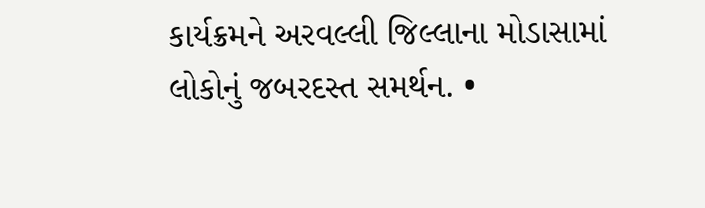કાર્યક્રમને અરવલ્લી જિલ્લાના મોડાસામાં લોકોનું જબરદસ્ત સમર્થન. •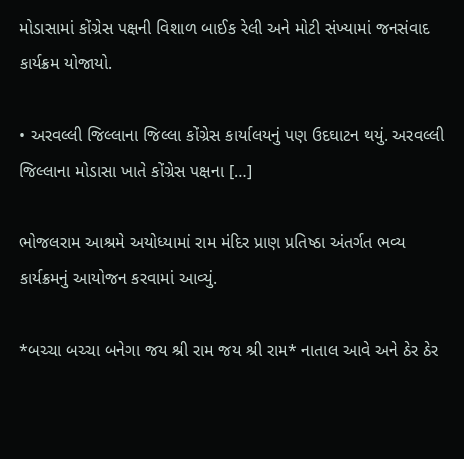મોડાસામાં કોંગ્રેસ પક્ષની વિશાળ બાઈક રેલી અને મોટી સંખ્યામાં જનસંવાદ કાર્યક્રમ યોજાયો.

• અરવલ્લી જિલ્લાના જિલ્લા કોંગ્રેસ કાર્યાલયનું પણ ઉદઘાટન થયું. અરવલ્લી જિલ્લાના મોડાસા ખાતે કોંગ્રેસ પક્ષના […]

ભોજલરામ આશ્રમે અયોધ્યામાં રામ મંદિર પ્રાણ પ્રતિષ્ઠા અંતર્ગત ભવ્ય કાર્યક્રમનું આયોજન કરવામાં આવ્યું.

*બચ્ચા બચ્ચા બનેગા જય શ્રી રામ જય શ્રી રામ* નાતાલ આવે અને ઠેર ઠેર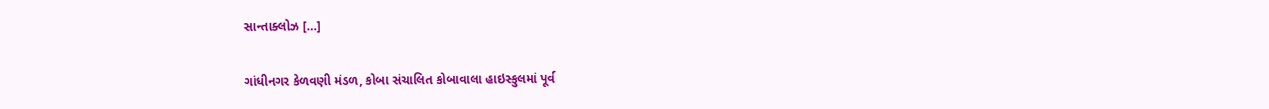સાન્તાક્લોઝ […]

ગાંધીનગર કેળવણી મંડળ, કોબા સંચાલિત કોબાવાલા હાઇસ્કુલમાં પૂર્વ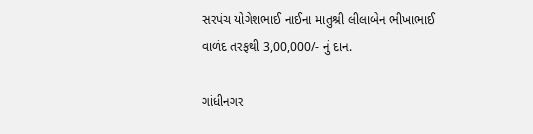સરપંચ યોગેશભાઈ નાઈના માતુશ્રી લીલાબેન ભીખાભાઈ વાળંદ તરફથી 3,00,000/- નું દાન.

ગાંધીનગર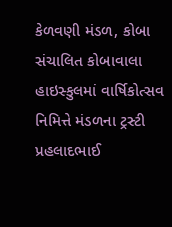કેળવણી મંડળ, કોબા સંચાલિત કોબાવાલા હાઇસ્કુલમાં વાર્ષિકોત્સવ નિમિત્તે મંડળના ટ્રસ્ટી પ્રહલાદભાઈ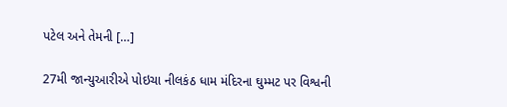પટેલ અને તેમની […]

27મી જાન્યુઆરીએ પોઇચા નીલકંઠ ધામ મંદિરના ઘુમ્મટ પર વિશ્વની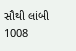સૌથી લાંબી 1008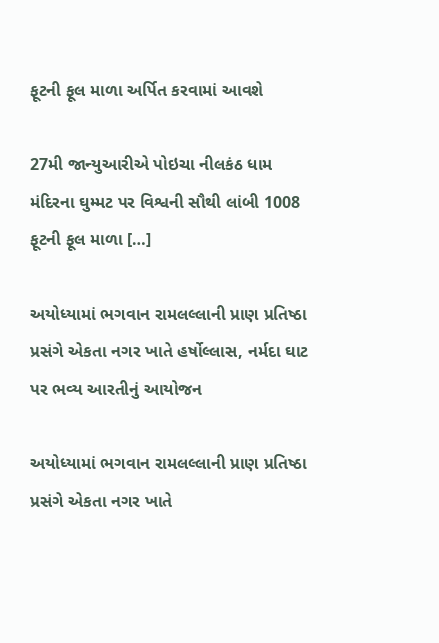ફૂટની ફૂલ માળા અર્પિત કરવામાં આવશે

27મી જાન્યુઆરીએ પોઇચા નીલકંઠ ધામ મંદિરના ઘુમ્મટ પર વિશ્વની સૌથી લાંબી 1008 ફૂટની ફૂલ માળા […]

અયોધ્યામાં ભગવાન રામલલ્લાની પ્રાણ પ્રતિષ્ઠા પ્રસંગે એકતા નગર ખાતે હર્ષોલ્લાસ, નર્મદા ઘાટ પર ભવ્ય આરતીનું આયોજન

અયોધ્યામાં ભગવાન રામલલ્લાની પ્રાણ પ્રતિષ્ઠા પ્રસંગે એકતા નગર ખાતે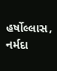હર્ષોલ્લાસ, નર્મદા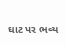ઘાટ પર ભવ્ય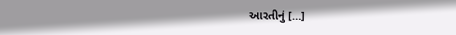આરતીનું […]